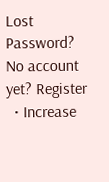Lost Password? No account yet? Register
  • Increase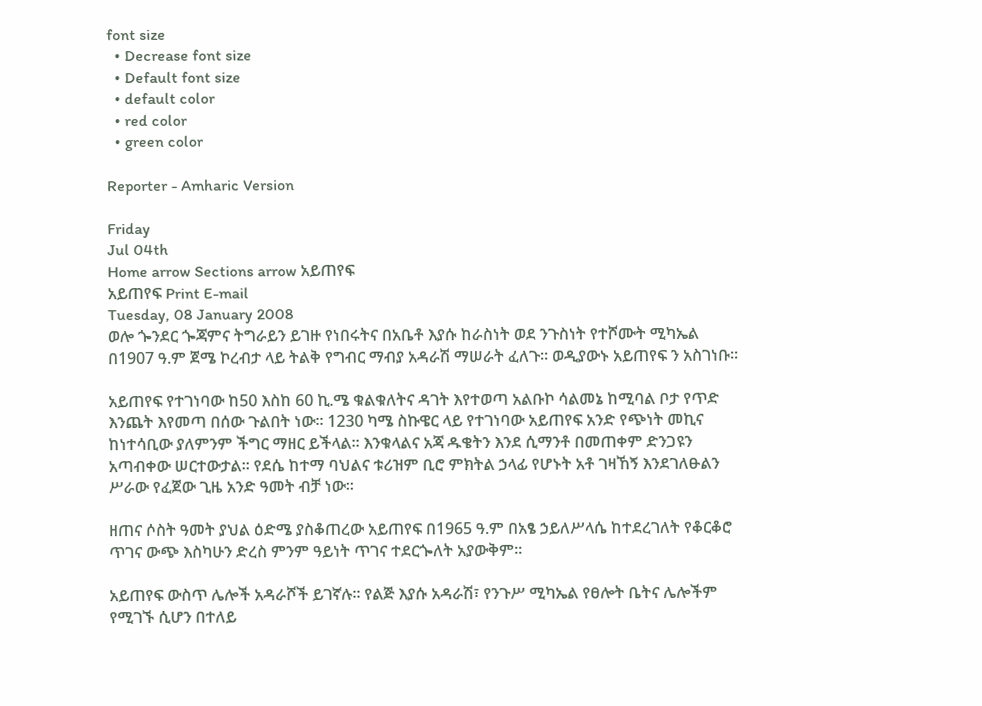font size
  • Decrease font size
  • Default font size
  • default color
  • red color
  • green color

Reporter - Amharic Version

Friday
Jul 04th
Home arrow Sections arrow አይጠየፍ
አይጠየፍ Print E-mail
Tuesday, 08 January 2008
ወሎ ጐንደር ጐጃምና ትግራይን ይገዙ የነበሩትና በአቤቶ እያሱ ከራስነት ወደ ንጉስነት የተሾሙት ሚካኤል በ1907 ዓ.ም ጀሜ ኮረብታ ላይ ትልቅ የግብር ማብያ አዳራሽ ማሠራት ፈለጉ፡፡ ወዲያውኑ አይጠየፍ ን አስገነቡ፡፡

አይጠየፍ የተገነባው ከ50 እስከ 60 ኪ.ሜ ቁልቁለትና ዳገት እየተወጣ አልቡኮ ሳልመኔ ከሚባል ቦታ የጥድ እንጨት እየመጣ በሰው ጉልበት ነው፡፡ 1230 ካሜ ስኩዌር ላይ የተገነባው አይጠየፍ አንድ የጭነት መኪና ከነተሳቢው ያለምንም ችግር ማዘር ይችላል፡፡ እንቁላልና አጃ ዱቄትን እንደ ሲማንቶ በመጠቀም ድንጋዩን አጣብቀው ሠርተውታል፡፡ የደሴ ከተማ ባህልና ቱሪዝም ቢሮ ምክትል ኃላፊ የሆኑት አቶ ገዛኸኝ እንደገለፁልን ሥራው የፈጀው ጊዜ አንድ ዓመት ብቻ ነው፡፡

ዘጠና ሶስት ዓመት ያህል ዕድሜ ያስቆጠረው አይጠየፍ በ1965 ዓ.ም በአፄ ኃይለሥላሴ ከተደረገለት የቆርቆሮ ጥገና ውጭ እስካሁን ድረስ ምንም ዓይነት ጥገና ተደርጐለት አያውቅም፡፡

አይጠየፍ ውስጥ ሌሎች አዳራሾች ይገኛሉ፡፡ የልጅ እያሱ አዳራሽ፣ የንጉሥ ሚካኤል የፀሎት ቤትና ሌሎችም የሚገኙ ሲሆን በተለይ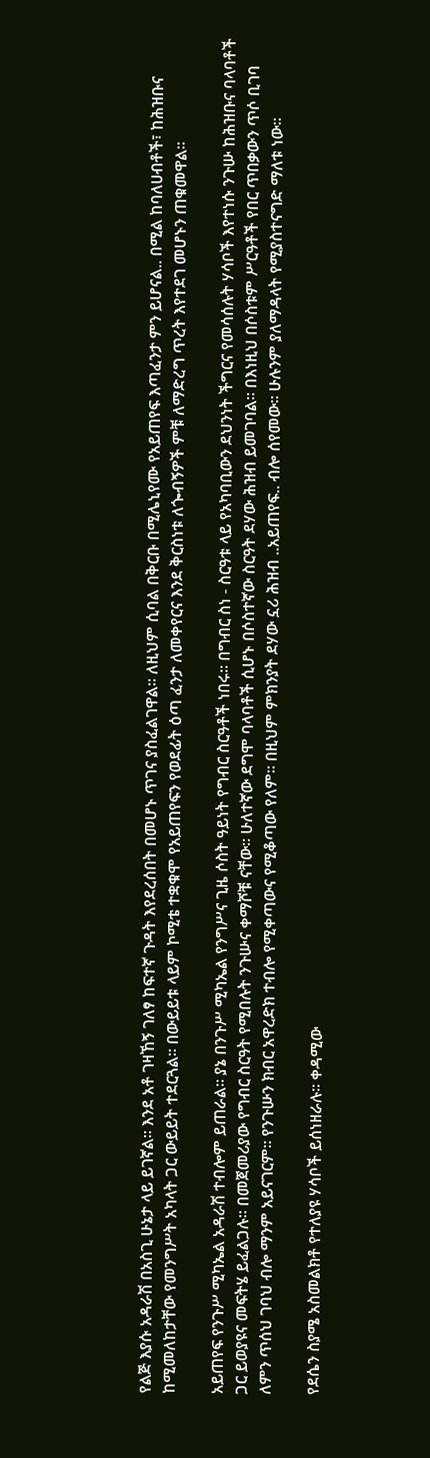የልጅ እያሱ አዳራሽ በአስጊ ሁኔታ ላይ ይገኛል፡፡ እንደ አቶ ገዛኸኝ ገለፃ ከፍተኛ ጉዳት እየደረሰበት በመሆኑ ጥገና ያስፈልገዋል፡፡ ለዚህም ሲባል በቅርቡ በሚሌኒየሙ የአይጠየፍ እጣፈንታ ምን ይሆናል.. በሚል ከባለሀብቶች፣ ከሕዝቡና ከሚመለከታቸው የመንግሥት አካላት ጋር ውይይት ተደርጓል፡፡ በውይይቱ ላይም ኮሚቴ ተቋቁሞ የአይጠየፍን የወደፊት ዕጣ ፈንታ ለመቀየርና እንደ ቅርስነቱ ለጐብኝዎች ምቹ ለማድረግ ጥረት እየተደገ መሆኑን ጠቁመዋል፡፡

አይጠየፍ የንጉሥ ሚካኤል አዳራሽ ተብሎም ይጠራል፡፡ ያኔ በንጉሥ ሚካኤል የንግሥና ጊዜ ሶስት ዓይነት የግብር ስርዓቶች ነበሩ፡፡ በግብር ስነ - ስርዓቱ ላይ የአካባቢውን ደህንነት ችግርና የመሳሰሉት ሃሳቦች እየተነሱ ንጉሡ ከሕዝቡና ባላባቶች ጋር ይወያዩና መፍትሄ ይፈልጋሉ፡፡ በመጀመሪያው የግብር ስርዓት የሚበሉት ንጉሡና ቀማሾቹ ናቸው፡፡ ሁለተኛው ደግሞ ባላባቶች ሲሆኑ በሶስተኛው ስርዓት ደሃው ሕዝብ ይመገባል፡፡ በእነዚህ በሶስቱም ሥርዓቶች የበር ጥበቃውን ጥሶ ቢገባ ለምን ጥሰህ ገባህ ብሎ ማንም አይናገርም፡፡ የንጉሡን ክብር አዋረድክ ተብሎ የሚቀጣውና የሚቆጣው የለም፡፡ በዚህም ምክንያት ደሃው ኗሪ ሕዝብ ..አይጠየፍ.. ብሎ ሰየመው፡፡ ሁሉንም ያለማዳላት የሚያስተናግድ ማለቱ ነው፡፡

የደሴን ስያሜ አስመልክቶ የተለያዩ ሃሳቦች ይሰነዘራሉ፡፡ ቀዳሚው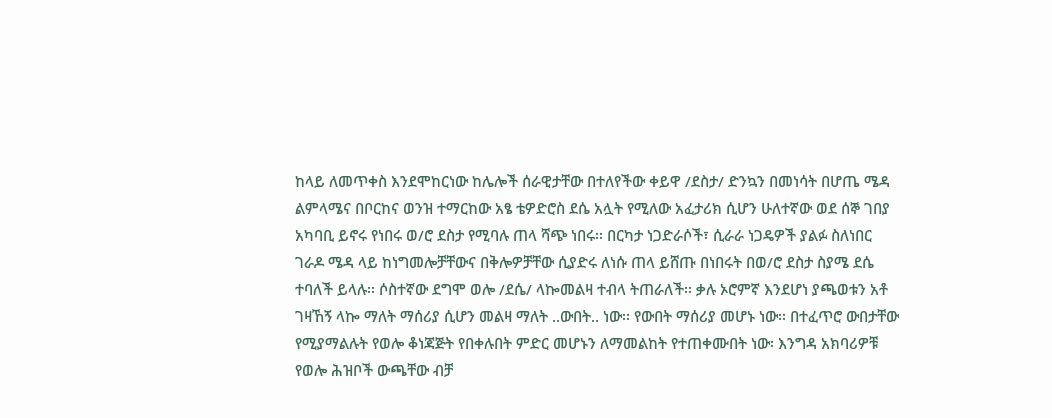ከላይ ለመጥቀስ እንደሞከርነው ከሌሎች ሰራዊታቸው በተለየችው ቀይዋ /ደስታ/ ድንኳን በመነሳት በሆጤ ሜዳ ልምላሜና በቦርከና ወንዝ ተማርከው አፄ ቴዎድሮስ ደሴ አሏት የሚለው አፈታሪክ ሲሆን ሁለተኛው ወደ ሰኞ ገበያ አካባቢ ይኖሩ የነበሩ ወ/ሮ ደስታ የሚባሉ ጠላ ሻጭ ነበሩ፡፡ በርካታ ነጋድራሶች፣ ሲራራ ነጋዴዎች ያልፉ ስለነበር ገራዶ ሜዳ ላይ ከነግመሎቻቸውና በቅሎዎቻቸው ሲያድሩ ለነሱ ጠላ ይሸጡ በነበሩት በወ/ሮ ደስታ ስያሜ ደሴ ተባለች ይላሉ፡፡ ሶስተኛው ደግሞ ወሎ /ደሴ/ ላኰመልዛ ተብላ ትጠራለች፡፡ ቃሉ ኦሮምኛ እንደሆነ ያጫወቱን አቶ ገዛኸኝ ላኰ ማለት ማሰሪያ ሲሆን መልዛ ማለት ..ውበት.. ነው፡፡ የውበት ማሰሪያ መሆኑ ነው፡፡ በተፈጥሮ ውበታቸው የሚያማልሉት የወሎ ቆነጃጅት የበቀሉበት ምድር መሆኑን ለማመልከት የተጠቀሙበት ነው፡ እንግዳ አክባሪዎቹ የወሎ ሕዝቦች ውጫቸው ብቻ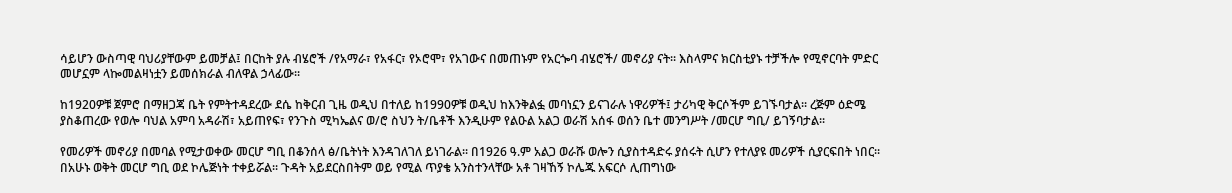ሳይሆን ውስጣዊ ባህሪያቸውም ይመቻል፤ በርከት ያሉ ብሄሮች /የአማራ፣ የአፋር፣ የኦሮሞ፣ የአገውና በመጠኑም የአርጐባ ብሄሮች/ መኖሪያ ናት፡፡ እስላምና ክርስቲያኑ ተቻችሎ የሚኖርባት ምድር መሆኗም ላኰመልዛነቷን ይመሰክራል ብለዋል ኃላፊው፡፡

ከ1920ዎቹ ጀምሮ በማዘጋጃ ቤት የምትተዳደረው ደሴ ከቅርብ ጊዜ ወዲህ በተለይ ከ1990ዎቹ ወዲህ ከእንቅልፏ መባነኗን ይናገራሉ ነዋሪዎች፤ ታሪካዊ ቅርሶችም ይገኙባታል፡፡ ረጅም ዕድሜ ያስቆጠረው የወሎ ባህል አምባ አዳራሽ፣ አይጠየፍ፣ የንጉስ ሚካኤልና ወ/ሮ ስህን ት/ቤቶች እንዲሁም የልዑል አልጋ ወራሽ አሰፋ ወሰን ቤተ መንግሥት /መርሆ ግቢ/ ይገኝባታል፡፡

የመሪዎች መኖሪያ በመባል የሚታወቀው መርሆ ግቢ በቆንሰላ ፅ/ቤትነት እንዳገለገለ ይነገራል፡፡ በ1926 ዓ.ም አልጋ ወራሹ ወሎን ሲያስተዳድሩ ያሰሩት ሲሆን የተለያዩ መሪዎች ሲያርፍበት ነበር፡፡ በአሁኑ ወቅት መርሆ ግቢ ወደ ኮሌጅነት ተቀይሯል፡፡ ጉዳት አይደርስበትም ወይ የሚል ጥያቄ አንስተንላቸው አቶ ገዛኸኝ ኮሌጁ አፍርሶ ሊጠግነው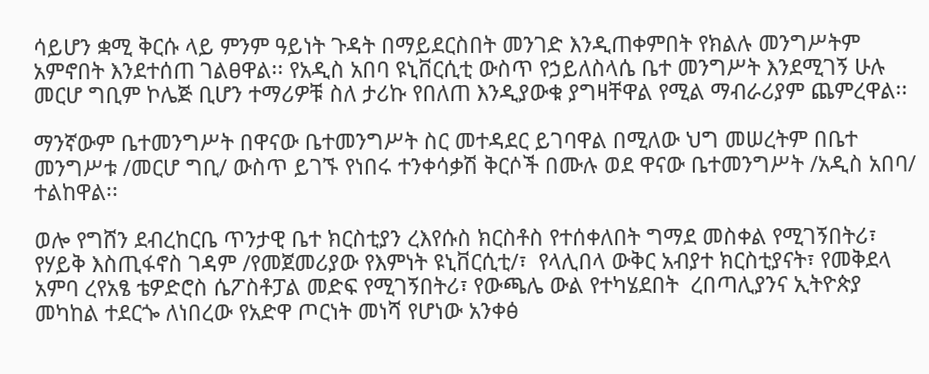ሳይሆን ቋሚ ቅርሱ ላይ ምንም ዓይነት ጉዳት በማይደርስበት መንገድ እንዲጠቀምበት የክልሉ መንግሥትም አምኖበት እንደተሰጠ ገልፀዋል፡፡ የአዲስ አበባ ዩኒቨርሲቲ ውስጥ የኃይለስላሴ ቤተ መንግሥት እንደሚገኝ ሁሉ መርሆ ግቢም ኮሌጅ ቢሆን ተማሪዎቹ ስለ ታሪኩ የበለጠ እንዲያውቁ ያግዛቸዋል የሚል ማብራሪያም ጨምረዋል፡፡

ማንኛውም ቤተመንግሥት በዋናው ቤተመንግሥት ስር መተዳደር ይገባዋል በሚለው ህግ መሠረትም በቤተ መንግሥቱ /መርሆ ግቢ/ ውስጥ ይገኙ የነበሩ ተንቀሳቃሽ ቅርሶች በሙሉ ወደ ዋናው ቤተመንግሥት /አዲስ አበባ/ ተልከዋል፡፡

ወሎ የግሸን ደብረከርቤ ጥንታዊ ቤተ ክርስቲያን ረእየሱስ ክርስቶስ የተሰቀለበት ግማደ መስቀል የሚገኝበትሪ፣ የሃይቅ እስጢፋኖስ ገዳም /የመጀመሪያው የእምነት ዩኒቨርሲቲ/፣  የላሊበላ ውቅር አብያተ ክርስቲያናት፣ የመቅደላ አምባ ረየአፄ ቴዎድሮስ ሴፖስቶፓል መድፍ የሚገኝበትሪ፣ የውጫሌ ውል የተካሄደበት  ረበጣሊያንና ኢትዮጵያ መካከል ተደርጐ ለነበረው የአድዋ ጦርነት መነሻ የሆነው አንቀፅ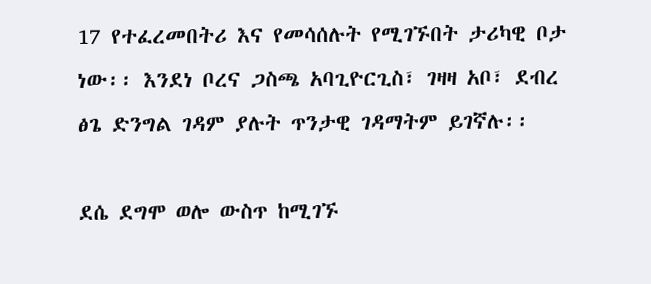17 የተፈረመበትሪ እና የመሳሰሉት የሚገኙበት ታሪካዊ ቦታ ነው፡፡ እንደነ ቦረና ጋስጫ አባጊዮርጊስ፣ ገዛዛ አቦ፣ ደብረ ፅጌ ድንግል ገዳም ያሉት ጥንታዊ ገዳማትም ይገኛሉ፡፡

ደሴ ደግሞ ወሎ ውስጥ ከሚገኙ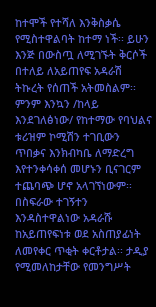ከተሞች የተሻለ እንቅስቃሴ የሚስተዋልባት ከተማ ነች፡፡ ይሁን እንጅ በውስጧ ለሚገኙት ቅርሶች በተለይ ለአይጠየፍ አዳራሽ ትኩረት የሰጠች አትመስልም፡፡ ምንም እንኳን /ከላይ እንደገለፅነው/ የከተማው የባህልና ቱሪዝም ኮሚሽን ተገቢውን ጥበቃና እንክብካቤ ለማድረግ እየተንቀሳቀሰ መሆኑን ቢናገርም ተጨባጭ ሆኖ አላገኘነውም፡፡ በስፍራው ተገኝተን እንዳስተዋልነው አዳራሹ ከአይጠየፍነቱ ወደ አስጠያፊነት ለመየቀር ጥቂት ቀርቶታል፡፡ ታዲያ የሚመለከታቸው የመንግሥት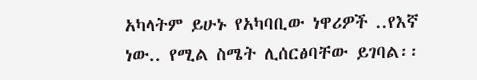አካላትም ይሁኑ የአካባቢው ነዋሪዎች ..የእኛ ነው.. የሚል ስሜት ሊሰርፅባቸው ይገባል፡፡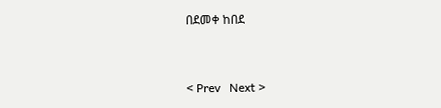በደመቀ ከበደ


< Prev   Next >